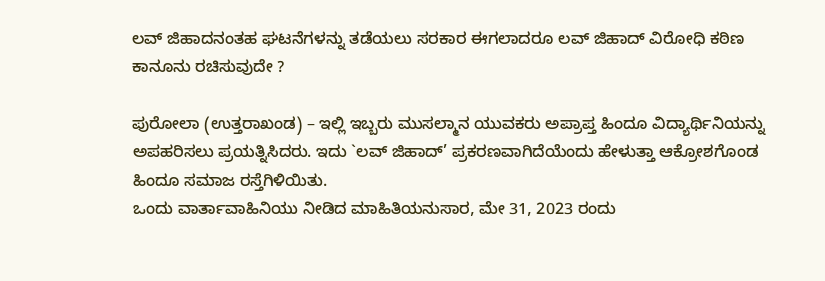ಲವ್ ಜಿಹಾದನಂತಹ ಘಟನೆಗಳನ್ನು ತಡೆಯಲು ಸರಕಾರ ಈಗಲಾದರೂ ಲವ್ ಜಿಹಾದ್ ವಿರೋಧಿ ಕಠಿಣ ಕಾನೂನು ರಚಿಸುವುದೇ ?

ಪುರೋಲಾ (ಉತ್ತರಾಖಂಡ) – ಇಲ್ಲಿ ಇಬ್ಬರು ಮುಸಲ್ಮಾನ ಯುವಕರು ಅಪ್ರಾಪ್ತ ಹಿಂದೂ ವಿದ್ಯಾರ್ಥಿನಿಯನ್ನು ಅಪಹರಿಸಲು ಪ್ರಯತ್ನಿಸಿದರು. ಇದು `ಲವ್ ಜಿಹಾದ್’ ಪ್ರಕರಣವಾಗಿದೆಯೆಂದು ಹೇಳುತ್ತಾ ಆಕ್ರೋಶಗೊಂಡ ಹಿಂದೂ ಸಮಾಜ ರಸ್ತೆಗಿಳಿಯಿತು.
ಒಂದು ವಾರ್ತಾವಾಹಿನಿಯು ನೀಡಿದ ಮಾಹಿತಿಯನುಸಾರ, ಮೇ 31, 2023 ರಂದು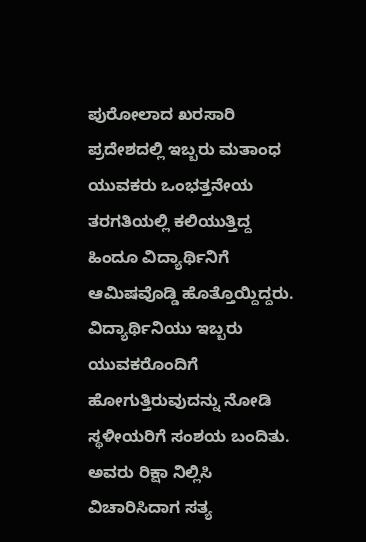ಪುರೋಲಾದ ಖರಸಾರಿ ಪ್ರದೇಶದಲ್ಲಿ ಇಬ್ಬರು ಮತಾಂಧ ಯುವಕರು ಒಂಭತ್ತನೇಯ ತರಗತಿಯಲ್ಲಿ ಕಲಿಯುತ್ತಿದ್ದ ಹಿಂದೂ ವಿದ್ಯಾರ್ಥಿನಿಗೆ ಆಮಿಷವೊಡ್ಡಿ ಹೊತ್ತೊಯ್ದಿದ್ದರು. ವಿದ್ಯಾರ್ಥಿನಿಯು ಇಬ್ಬರು ಯುವಕರೊಂದಿಗೆ ಹೋಗುತ್ತಿರುವುದನ್ನು ನೋಡಿ ಸ್ಥಳೀಯರಿಗೆ ಸಂಶಯ ಬಂದಿತು. ಅವರು ರಿಕ್ಷಾ ನಿಲ್ಲಿಸಿ ವಿಚಾರಿಸಿದಾಗ ಸತ್ಯ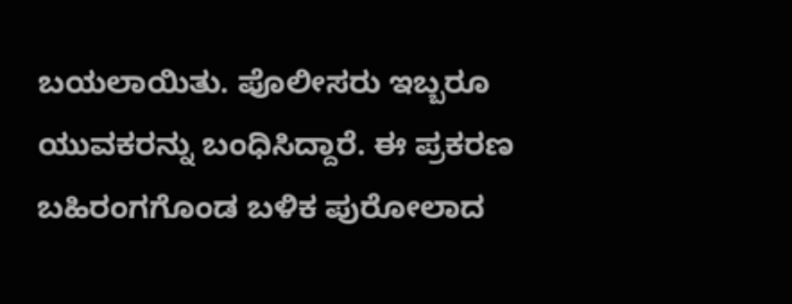ಬಯಲಾಯಿತು. ಪೊಲೀಸರು ಇಬ್ಬರೂ ಯುವಕರನ್ನು ಬಂಧಿಸಿದ್ದಾರೆ. ಈ ಪ್ರಕರಣ ಬಹಿರಂಗಗೊಂಡ ಬಳಿಕ ಪುರೋಲಾದ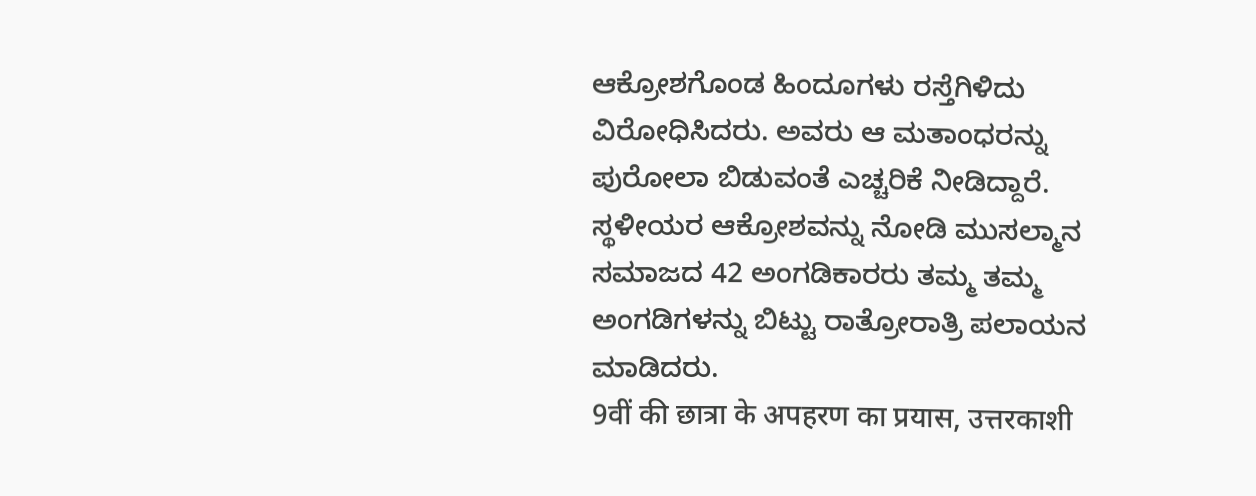ಆಕ್ರೋಶಗೊಂಡ ಹಿಂದೂಗಳು ರಸ್ತೆಗಿಳಿದು ವಿರೋಧಿಸಿದರು. ಅವರು ಆ ಮತಾಂಧರನ್ನು ಪುರೋಲಾ ಬಿಡುವಂತೆ ಎಚ್ಚರಿಕೆ ನೀಡಿದ್ದಾರೆ. ಸ್ಥಳೀಯರ ಆಕ್ರೋಶವನ್ನು ನೋಡಿ ಮುಸಲ್ಮಾನ ಸಮಾಜದ 42 ಅಂಗಡಿಕಾರರು ತಮ್ಮ ತಮ್ಮ ಅಂಗಡಿಗಳನ್ನು ಬಿಟ್ಟು ರಾತ್ರೋರಾತ್ರಿ ಪಲಾಯನ ಮಾಡಿದರು.
9वीं की छात्रा के अपहरण का प्रयास, उत्तरकाशी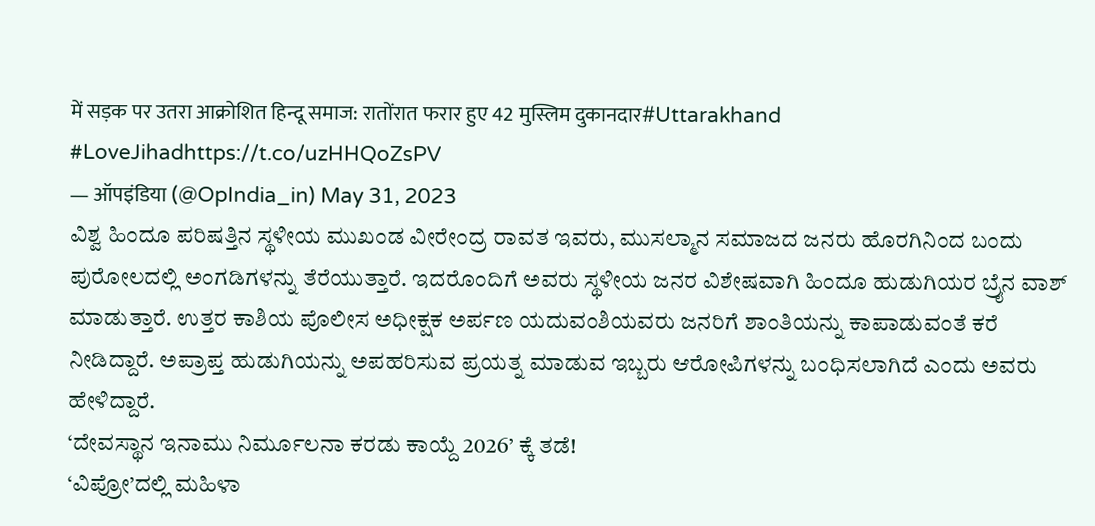में सड़क पर उतरा आक्रोशित हिन्दू समाज: रातोंरात फरार हुए 42 मुस्लिम दुकानदार#Uttarakhand #LoveJihadhttps://t.co/uzHHQoZsPV
— ऑपइंडिया (@OpIndia_in) May 31, 2023
ವಿಶ್ವ ಹಿಂದೂ ಪರಿಷತ್ತಿನ ಸ್ಥಳೀಯ ಮುಖಂಡ ವೀರೇಂದ್ರ ರಾವತ ಇವರು, ಮುಸಲ್ಮಾನ ಸಮಾಜದ ಜನರು ಹೊರಗಿನಿಂದ ಬಂದು ಪುರೋಲದಲ್ಲಿ ಅಂಗಡಿಗಳನ್ನು ತೆರೆಯುತ್ತಾರೆ. ಇದರೊಂದಿಗೆ ಅವರು ಸ್ಥಳೀಯ ಜನರ ವಿಶೇಷವಾಗಿ ಹಿಂದೂ ಹುಡುಗಿಯರ ಬ್ರೈನ ವಾಶ್ ಮಾಡುತ್ತಾರೆ. ಉತ್ತರ ಕಾಶಿಯ ಪೊಲೀಸ ಅಧೀಕ್ಷಕ ಅರ್ಪಣ ಯದುವಂಶಿಯವರು ಜನರಿಗೆ ಶಾಂತಿಯನ್ನು ಕಾಪಾಡುವಂತೆ ಕರೆ ನೀಡಿದ್ದಾರೆ. ಅಪ್ರಾಪ್ತ ಹುಡುಗಿಯನ್ನು ಅಪಹರಿಸುವ ಪ್ರಯತ್ನ ಮಾಡುವ ಇಬ್ಬರು ಆರೋಪಿಗಳನ್ನು ಬಂಧಿಸಲಾಗಿದೆ ಎಂದು ಅವರು ಹೇಳಿದ್ದಾರೆ.
‘ದೇವಸ್ಥಾನ ಇನಾಮು ನಿರ್ಮೂಲನಾ ಕರಡು ಕಾಯ್ದೆ 2026’ ಕ್ಕೆ ತಡೆ!
‘ವಿಪ್ರೋ’ದಲ್ಲಿ ಮಹಿಳಾ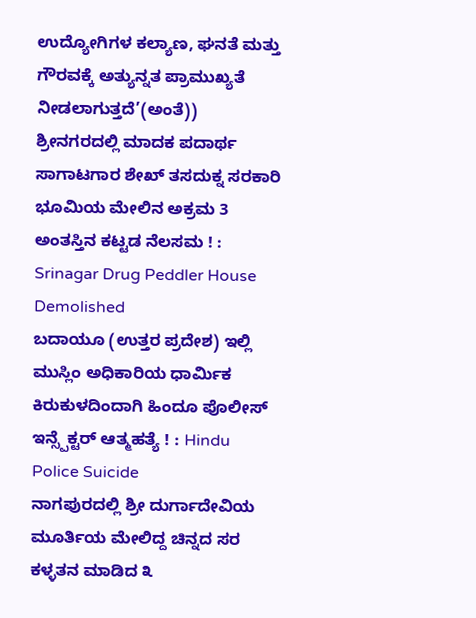ಉದ್ಯೋಗಿಗಳ ಕಲ್ಯಾಣ, ಘನತೆ ಮತ್ತು ಗೌರವಕ್ಕೆ ಅತ್ಯುನ್ನತ ಪ್ರಾಮುಖ್ಯತೆ ನೀಡಲಾಗುತ್ತದೆ’(ಅಂತೆ))
ಶ್ರೀನಗರದಲ್ಲಿ ಮಾದಕ ಪದಾರ್ಥ ಸಾಗಾಟಗಾರ ಶೇಖ್ ತಸದುಕ್ನ ಸರಕಾರಿ ಭೂಮಿಯ ಮೇಲಿನ ಅಕ್ರಮ 3 ಅಂತಸ್ತಿನ ಕಟ್ಟಡ ನೆಲಸಮ ! : Srinagar Drug Peddler House Demolished
ಬದಾಯೂ (ಉತ್ತರ ಪ್ರದೇಶ) ಇಲ್ಲಿ ಮುಸ್ಲಿಂ ಅಧಿಕಾರಿಯ ಧಾರ್ಮಿಕ ಕಿರುಕುಳದಿಂದಾಗಿ ಹಿಂದೂ ಪೊಲೀಸ್ ಇನ್ಸ್ಪೆಕ್ಟರ್ ಆತ್ಮಹತ್ಯೆ ! : Hindu Police Suicide
ನಾಗಪುರದಲ್ಲಿ ಶ್ರೀ ದುರ್ಗಾದೇವಿಯ ಮೂರ್ತಿಯ ಮೇಲಿದ್ದ ಚಿನ್ನದ ಸರ ಕಳ್ಳತನ ಮಾಡಿದ ೩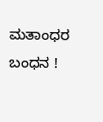ಮತಾಂಧರ ಬಂಧನ !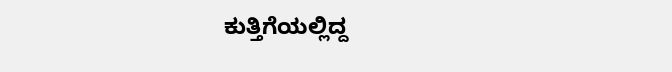ಕುತ್ತಿಗೆಯಲ್ಲಿದ್ದ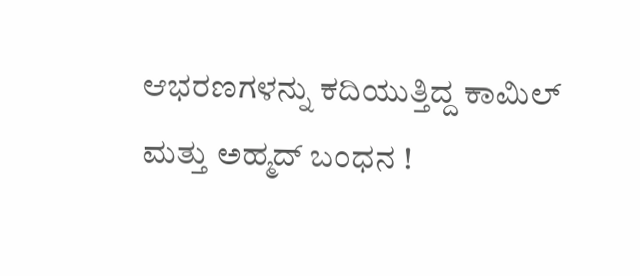ಆಭರಣಗಳನ್ನು ಕದಿಯುತ್ತಿದ್ದ ಕಾಮಿಲ್ ಮತ್ತು ಅಹ್ಮದ್ ಬಂಧನ !